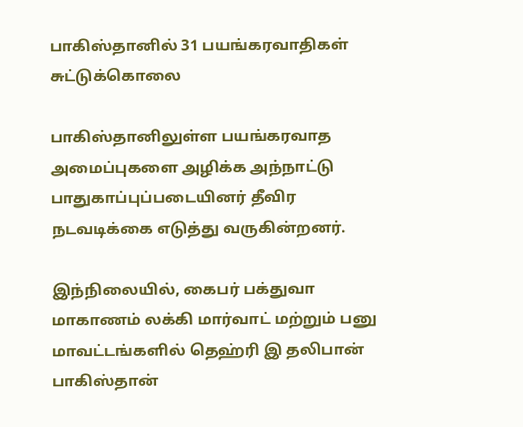பாகிஸ்தானில் 31 பயங்கரவாதிகள் சுட்டுக்கொலை

பாகிஸ்தானிலுள்ள பயங்கரவாத அமைப்புகளை அழிக்க அந்நாட்டு பாதுகாப்புப்படையினர் தீவிர நடவடிக்கை எடுத்து வருகின்றனர்.

இந்நிலையில், கைபர் பக்துவா மாகாணம் லக்கி மார்வாட் மற்றும் பனு மாவட்டங்களில் தெஹ்ரி இ தலிபான் பாகிஸ்தான்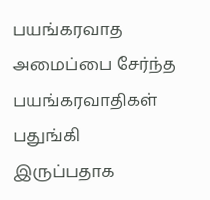பயங்கரவாத அமைப்பை சேர்ந்த பயங்கரவாதிகள் பதுங்கி இருப்பதாக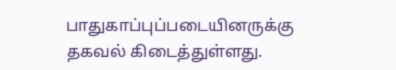பாதுகாப்புப்படையினருக்கு தகவல் கிடைத்துள்ளது.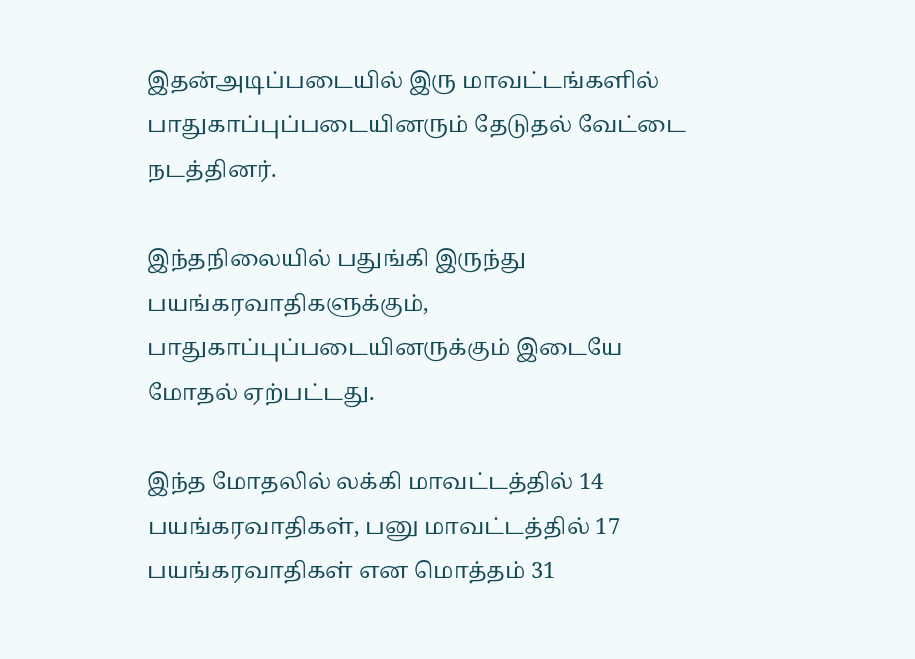இதன்அடிப்படையில் இரு மாவட்டங்களில் பாதுகாப்புப்படையினரும் தேடுதல் வேட்டை நடத்தினர்.

இந்தநிலையில் பதுங்கி இருந்து பயங்கரவாதிகளுக்கும், பாதுகாப்புப்படையினருக்கும் இடையே மோதல் ஏற்பட்டது.

இந்த மோதலில் லக்கி மாவட்டத்தில் 14 பயங்கரவாதிகள், பனு மாவட்டத்தில் 17 பயங்கரவாதிகள் என மொத்தம் 31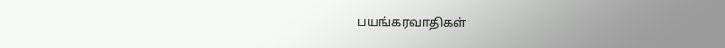பயங்கரவாதிகள்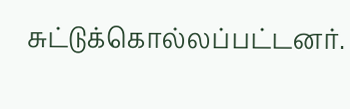சுட்டுக்கொல்லப்பட்டனர்.